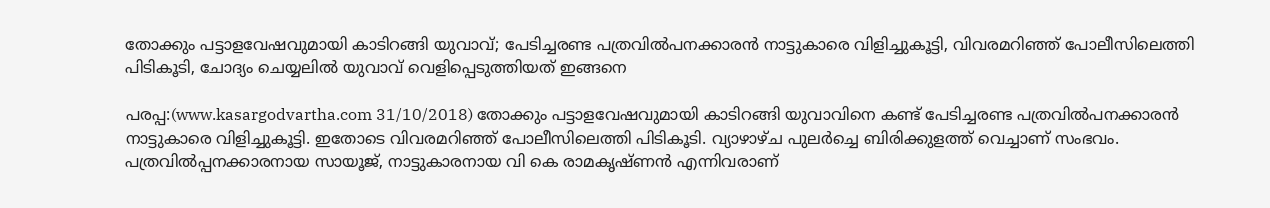തോക്കും പട്ടാളവേഷവുമായി കാടിറങ്ങി യുവാവ്; പേടിച്ചരണ്ട പത്രവില്‍പനക്കാരന്‍ നാട്ടുകാരെ വിളിച്ചുകൂട്ടി, വിവരമറിഞ്ഞ് പോലീസിലെത്തി പിടികൂടി, ചോദ്യം ചെയ്യലില്‍ യുവാവ് വെളിപ്പെടുത്തിയത് ഇങ്ങനെ

പരപ്പ:(www.kasargodvartha.com 31/10/2018) തോക്കും പട്ടാളവേഷവുമായി കാടിറങ്ങി യുവാവിനെ കണ്ട് പേടിച്ചരണ്ട പത്രവില്‍പനക്കാരന്‍ നാട്ടുകാരെ വിളിച്ചുകൂട്ടി. ഇതോടെ വിവരമറിഞ്ഞ് പോലീസിലെത്തി പിടികൂടി. വ്യാഴാഴ്ച പുലര്‍ച്ചെ ബിരിക്കുളത്ത് വെച്ചാണ് സംഭവം. പത്രവില്‍പ്പനക്കാരനായ സായൂജ്, നാട്ടുകാരനായ വി കെ രാമകൃഷ്ണന്‍ എന്നിവരാണ്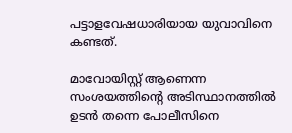പട്ടാളവേഷധാരിയായ യുവാവിനെ കണ്ടത്.

മാവോയിസ്റ്റ് ആണെന്ന സംശയത്തിന്റെ അടിസ്ഥാനത്തില്‍ ഉടന്‍ തന്നെ പോലീസിനെ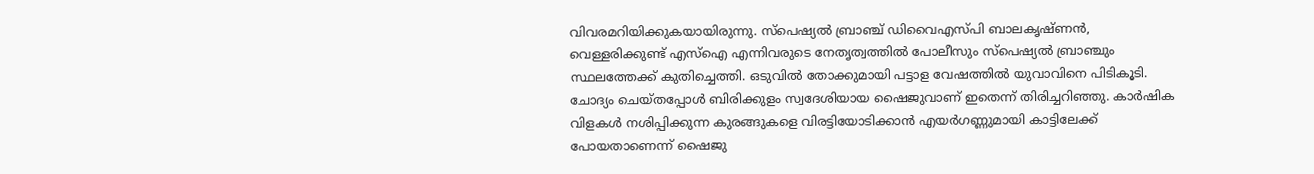വിവരമറിയിക്കുകയായിരുന്നു. സ്പെഷ്യല്‍ ബ്രാഞ്ച് ഡിവൈഎസ്പി ബാലകൃഷ്ണന്‍, വെള്ളരിക്കുണ്ട് എസ്ഐ എന്നിവരുടെ നേതൃത്വത്തില്‍ പോലീസും സ്പെഷ്യല്‍ ബ്രാഞ്ചും സ്ഥലത്തേക്ക് കുതിച്ചെത്തി. ഒടുവില്‍ തോക്കുമായി പട്ടാള വേഷത്തില്‍ യുവാവിനെ പിടികൂടി. ചോദ്യം ചെയ്തപ്പോള്‍ ബിരിക്കുളം സ്വദേശിയായ ഷൈജുവാണ് ഇതെന്ന് തിരിച്ചറിഞ്ഞു. കാര്‍ഷിക വിളകള്‍ നശിപ്പിക്കുന്ന കുരങ്ങുകളെ വിരട്ടിയോടിക്കാന്‍ എയര്‍ഗണ്ണുമായി കാട്ടിലേക്ക് പോയതാണെന്ന് ഷൈജു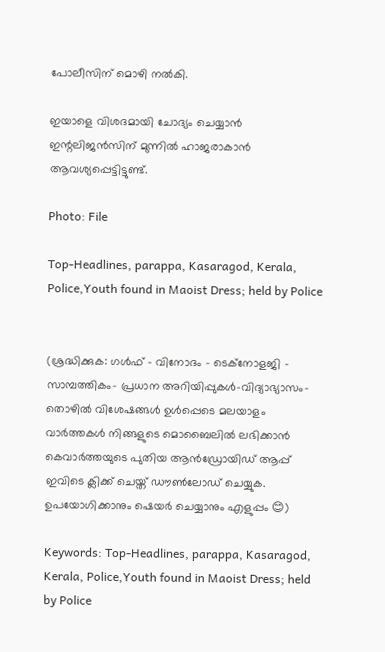പോലീസിന് മൊഴി നല്‍കി.

ഇയാളെ വിശദമായി ചോദ്യം ചെയ്യാന്‍ ഇന്റലിജന്‍സിന് മുന്നില്‍ ഹാജരാകാന്‍ ആവശ്യപ്പെട്ടിട്ടുണ്ട്.

Photo: File

Top-Headlines, parappa, Kasaragod, Kerala, Police,Youth found in Maoist Dress; held by Police


(ശ്രദ്ധിക്കുക: ഗൾഫ് - വിനോദം - ടെക്നോളജി - സാമ്പത്തികം- പ്രധാന അറിയിപ്പുകൾ-വിദ്യാഭ്യാസം-തൊഴിൽ വിശേഷങ്ങൾ ഉൾപ്പെടെ മലയാളം വാർത്തകൾ നിങ്ങളുടെ മൊബൈലിൽ ലഭിക്കാൻ കെവാർത്തയുടെ പുതിയ ആൻഡ്രോയിഡ് ആപ്പ് ഇവിടെ ക്ലിക്ക് ചെയ്ത് ഡൗൺലോഡ് ചെയ്യുക. ഉപയോഗിക്കാനും ഷെയർ ചെയ്യാനും എളുപ്പം 😊)

Keywords: Top-Headlines, parappa, Kasaragod, Kerala, Police,Youth found in Maoist Dress; held by Police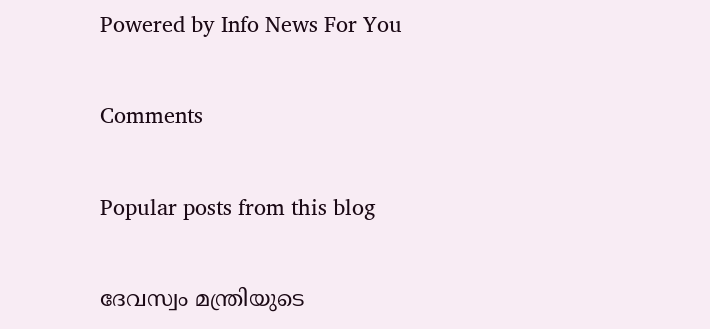Powered by Info News For You

Comments

Popular posts from this blog

ദേവസ്വം മന്ത്രിയുടെ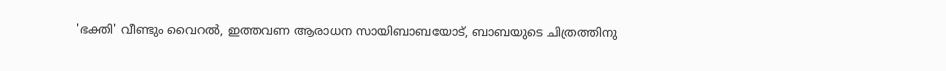'ഭക്തി' വീണ്ടും വൈറല്‍, ഇത്തവണ ആരാധന സായിബാബയോട്, ബാബയുടെ ചിത്രത്തിനു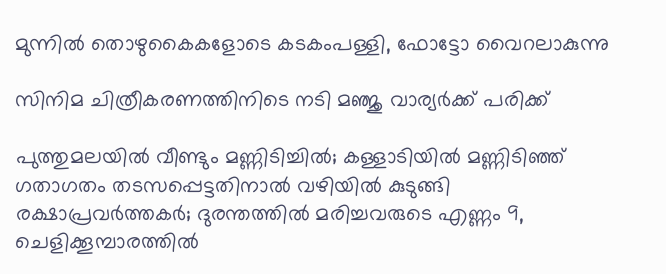മുന്നില്‍ തൊഴുകൈകളോടെ കടകംപള്ളി, ഫോട്ടോ വൈറലാകുന്നു

സിനിമ ചിത്രീകരണത്തിനിടെ നടി മഞ്ജു വാര്യര്‍ക്ക് പരിക്ക്

പുത്തുമലയില്‍ വീണ്ടും മണ്ണിടിച്ചില്‍; കള്ളാടിയില്‍ മണ്ണിടിഞ്ഞ് ഗതാഗതം തടസപ്പെട്ടതിനാല്‍ വഴിയില്‍ കുടുങ്ങി രക്ഷാപ്രവര്‍ത്തകര്‍; ദുരന്തത്തില്‍ മരിച്ചവരുടെ എണ്ണം 9, ചെളിക്കൂമ്പാരത്തില്‍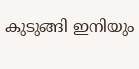കുടുങ്ങി ഇനിയും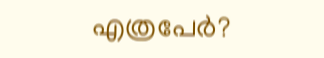എത്രപേര്‍?